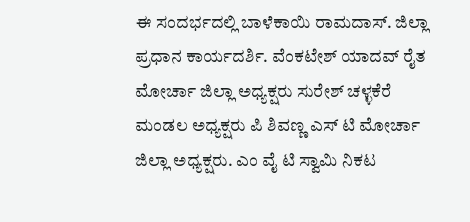ಈ ಸಂದರ್ಭದಲ್ಲಿ ಬಾಳೆಕಾಯಿ ರಾಮದಾಸ್. ಜಿಲ್ಲಾ ಪ್ರಧಾನ ಕಾರ್ಯದರ್ಶಿ. ವೆಂಕಟೇಶ್ ಯಾದವ್ ರೈತ ಮೋರ್ಚಾ ಜಿಲ್ಲಾ ಅಧ್ಯಕ್ಷರು ಸುರೇಶ್ ಚಳ್ಳಕೆರೆ ಮಂಡಲ ಅಧ್ಯಕ್ಷರು ಪಿ ಶಿವಣ್ಣ ಎಸ್ ಟಿ ಮೋರ್ಚಾ ಜಿಲ್ಲಾ ಅಧ್ಯಕ್ಷರು. ಎಂ ವೈ ಟಿ ಸ್ವಾಮಿ ನಿಕಟ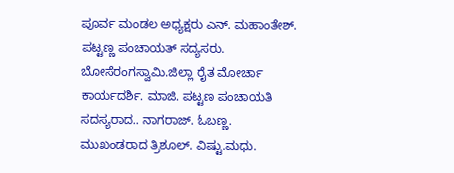ಪೂರ್ವ ಮಂಡಲ ಅಧ್ಯಕ್ಷರು ಎನ್. ಮಹಾಂತೇಶ್. ಪಟ್ಟಣ್ಣ ಪಂಚಾಯತ್ ಸದ್ಯಸರು. ಬೋಸೆರಂಗಸ್ವಾಮಿ.ಜಿಲ್ಲಾ ರೈತ ಮೋರ್ಚಾ ಕಾರ್ಯದರ್ಶಿ. ಮಾಜಿ. ಪಟ್ಟಣ ಪಂಚಾಯತಿ ಸದಸ್ಯರಾದ.. ನಾಗರಾಜ್. ಓಬಣ್ಣ. ಮುಖಂಡರಾದ ತ್ರಿಶೂಲ್. ವಿಷ್ಟು.ಮಧು.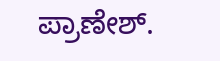ಪ್ರಾಣೇಶ್.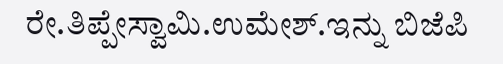ರೇ.ತಿಪ್ಪೇಸ್ವಾಮಿ.ಉಮೇಶ್.ಇನ್ನು ಬಿಜೆಪಿ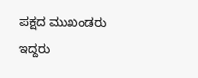ಪಕ್ಷದ ಮುಖಂಡರು ಇದ್ದರು